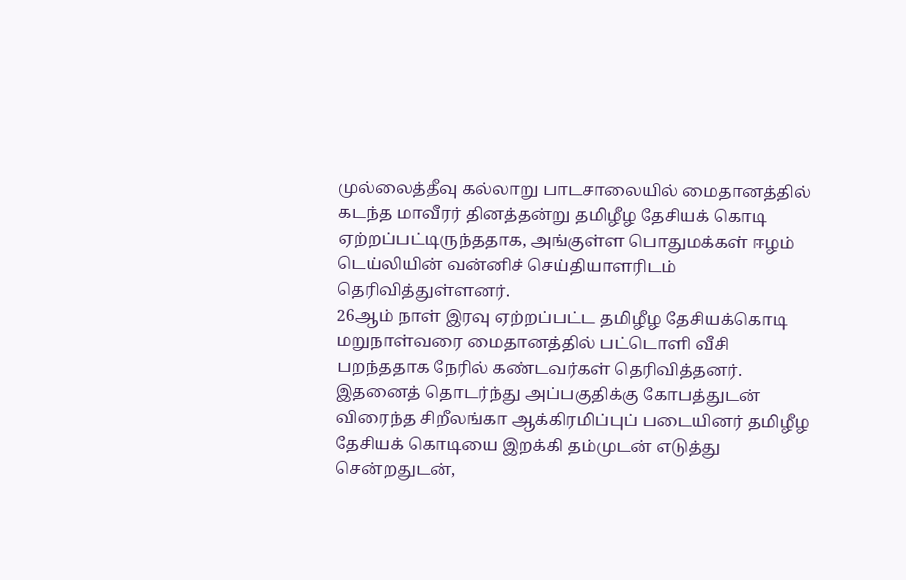முல்லைத்தீவு கல்லாறு பாடசாலையில் மைதானத்தில் கடந்த மாவீரர் தினத்தன்று தமிழீழ தேசியக் கொடி ஏற்றப்பட்டிருந்ததாக, அங்குள்ள பொதுமக்கள் ஈழம் டெய்லியின் வன்னிச் செய்தியாளரிடம் தெரிவித்துள்ளனர்.
26ஆம் நாள் இரவு ஏற்றப்பட்ட தமிழீழ தேசியக்கொடி மறுநாள்வரை மைதானத்தில் பட்டொளி வீசி பறந்ததாக நேரில் கண்டவர்கள் தெரிவித்தனர்.
இதனைத் தொடர்ந்து அப்பகுதிக்கு கோபத்துடன் விரைந்த சிறீலங்கா ஆக்கிரமிப்புப் படையினர் தமிழீழ தேசியக் கொடியை இறக்கி தம்முடன் எடுத்து சென்றதுடன்,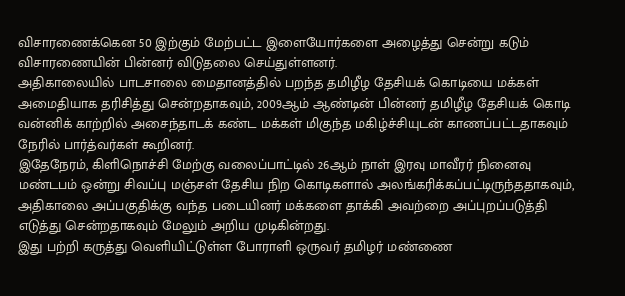விசாரணைக்கென 50 இற்கும் மேற்பட்ட இளையோர்களை அழைத்து சென்று கடும் விசாரணையின் பின்னர் விடுதலை செய்துள்ளனர்.
அதிகாலையில் பாடசாலை மைதானத்தில் பறந்த தமிழீழ தேசியக் கொடியை மக்கள் அமைதியாக தரிசித்து சென்றதாகவும், 2009ஆம் ஆண்டின் பின்னர் தமிழீழ தேசியக் கொடி வன்னிக் காற்றில் அசைந்தாடக் கண்ட மக்கள் மிகுந்த மகிழ்ச்சியுடன் காணப்பட்டதாகவும் நேரில் பார்த்வர்கள் கூறினர்.
இதேநேரம், கிளிநொச்சி மேற்கு வலைப்பாட்டில் 26ஆம் நாள் இரவு மாவீரர் நினைவு மண்டபம் ஒன்று சிவப்பு மஞ்சள் தேசிய நிற கொடிகளால் அலங்கரிக்கப்பட்டிருந்ததாகவும், அதிகாலை அப்பகுதிக்கு வந்த படையினர் மக்களை தாக்கி அவற்றை அப்புறப்படுத்தி எடுத்து சென்றதாகவும் மேலும் அறிய முடிகின்றது.
இது பற்றி கருத்து வெளியிட்டுள்ள போராளி ஒருவர் தமிழர் மண்ணை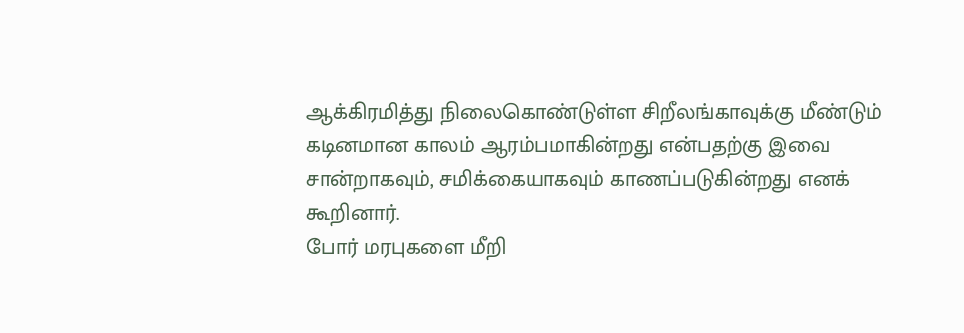ஆக்கிரமித்து நிலைகொண்டுள்ள சிறீலங்காவுக்கு மீண்டும் கடினமான காலம் ஆரம்பமாகின்றது என்பதற்கு இவை சான்றாகவும், சமிக்கையாகவும் காணப்படுகின்றது எனக் கூறினார்.
போர் மரபுகளை மீறி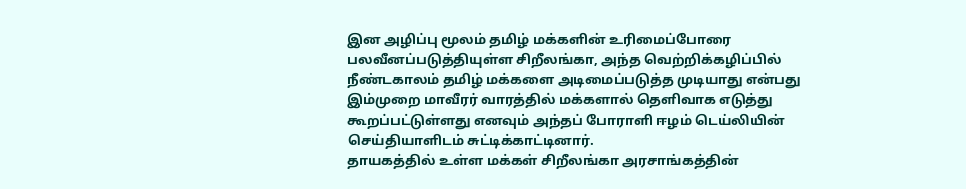இன அழிப்பு மூலம் தமிழ் மக்களின் உரிமைப்போரை பலவீனப்படுத்தியுள்ள சிறீலங்கா, அந்த வெற்றிக்கழிப்பில் நீண்டகாலம் தமிழ் மக்களை அடிமைப்படுத்த முடியாது என்பது இம்முறை மாவீரர் வாரத்தில் மக்களால் தெளிவாக எடுத்து கூறப்பட்டுள்ளது எனவும் அந்தப் போராளி ஈழம் டெய்லியின் செய்தியாளிடம் சுட்டிக்காட்டினார்.
தாயகத்தில் உள்ள மக்கள் சிறீலங்கா அரசாங்கத்தின்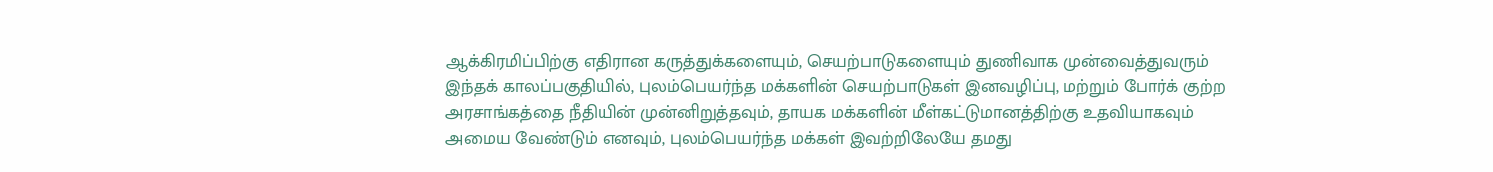ஆக்கிரமிப்பிற்கு எதிரான கருத்துக்களையும், செயற்பாடுகளையும் துணிவாக முன்வைத்துவரும் இந்தக் காலப்பகுதியில், புலம்பெயர்ந்த மக்களின் செயற்பாடுகள் இனவழிப்பு, மற்றும் போர்க் குற்ற அரசாங்கத்தை நீதியின் முன்னிறுத்தவும், தாயக மக்களின் மீள்கட்டுமானத்திற்கு உதவியாகவும் அமைய வேண்டும் எனவும், புலம்பெயர்ந்த மக்கள் இவற்றிலேயே தமது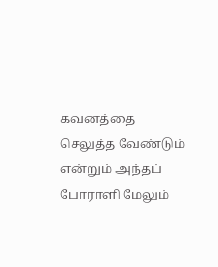கவனத்தை செலுத்த வேண்டும் என்றும் அந்தப் போராளி மேலும்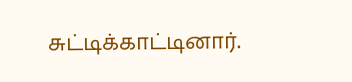சுட்டிக்காட்டினார்.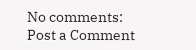No comments:
Post a Comment